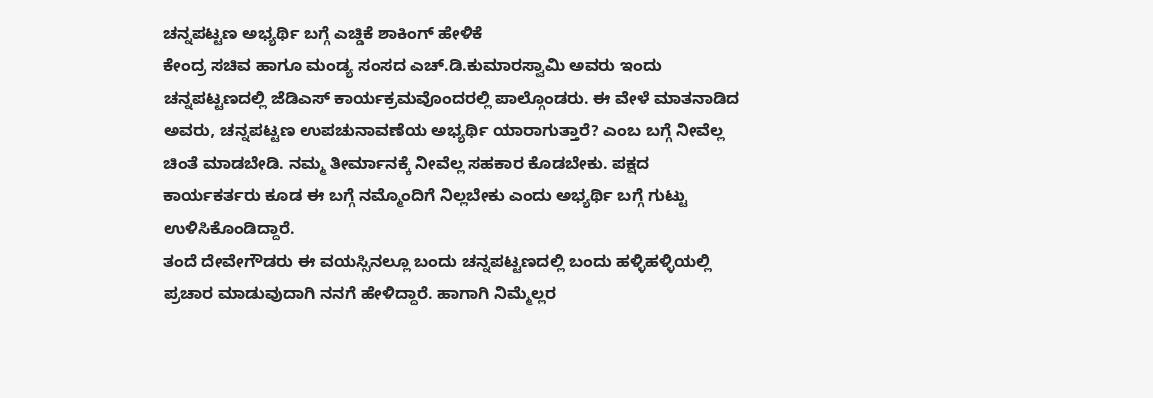ಚನ್ನಪಟ್ಟಣ ಅಭ್ಯರ್ಥಿ ಬಗ್ಗೆ ಎಚ್ಡಿಕೆ ಶಾಕಿಂಗ್ ಹೇಳಿಕೆ
ಕೇಂದ್ರ ಸಚಿವ ಹಾಗೂ ಮಂಡ್ಯ ಸಂಸದ ಎಚ್.ಡಿ.ಕುಮಾರಸ್ವಾಮಿ ಅವರು ಇಂದು ಚನ್ನಪಟ್ಟಣದಲ್ಲಿ ಜೆಡಿಎಸ್ ಕಾರ್ಯಕ್ರಮವೊಂದರಲ್ಲಿ ಪಾಲ್ಗೊಂಡರು. ಈ ವೇಳೆ ಮಾತನಾಡಿದ ಅವರು, ಚನ್ನಪಟ್ಟಣ ಉಪಚುನಾವಣೆಯ ಅಭ್ಯರ್ಥಿ ಯಾರಾಗುತ್ತಾರೆ? ಎಂಬ ಬಗ್ಗೆ ನೀವೆಲ್ಲ ಚಿಂತೆ ಮಾಡಬೇಡಿ. ನಮ್ಮ ತೀರ್ಮಾನಕ್ಕೆ ನೀವೆಲ್ಲ ಸಹಕಾರ ಕೊಡಬೇಕು. ಪಕ್ಷದ ಕಾರ್ಯಕರ್ತರು ಕೂಡ ಈ ಬಗ್ಗೆ ನಮ್ಮೊಂದಿಗೆ ನಿಲ್ಲಬೇಕು ಎಂದು ಅಭ್ಯರ್ಥಿ ಬಗ್ಗೆ ಗುಟ್ಟು ಉಳಿಸಿಕೊಂಡಿದ್ದಾರೆ.
ತಂದೆ ದೇವೇಗೌಡರು ಈ ವಯಸ್ಸಿನಲ್ಲೂ ಬಂದು ಚನ್ನಪಟ್ಟಣದಲ್ಲಿ ಬಂದು ಹಳ್ಳಿಹಳ್ಳಿಯಲ್ಲಿ ಪ್ರಚಾರ ಮಾಡುವುದಾಗಿ ನನಗೆ ಹೇಳಿದ್ದಾರೆ. ಹಾಗಾಗಿ ನಿಮ್ಮೆಲ್ಲರ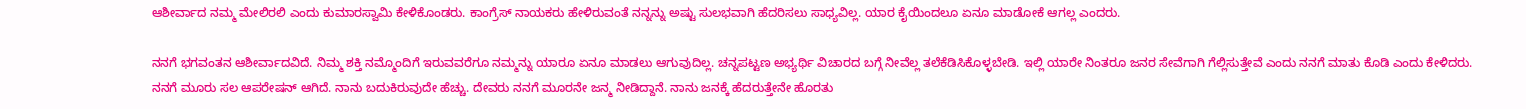ಆಶೀರ್ವಾದ ನಮ್ಮ ಮೇಲಿರಲಿ ಎಂದು ಕುಮಾರಸ್ವಾಮಿ ಕೇಳಿಕೊಂಡರು. ಕಾಂಗ್ರೆಸ್ ನಾಯಕರು ಹೇಳಿರುವಂತೆ ನನ್ನನ್ನು ಅಷ್ಟು ಸುಲಭವಾಗಿ ಹೆದರಿಸಲು ಸಾಧ್ಯವಿಲ್ಲ. ಯಾರ ಕೈಯಿಂದಲೂ ಏನೂ ಮಾಡೋಕೆ ಆಗಲ್ಲ ಎಂದರು.

ನನಗೆ ಭಗವಂತನ ಆಶೀರ್ವಾದವಿದೆ. ನಿಮ್ಮ ಶಕ್ತಿ ನಮ್ಮೊಂದಿಗೆ ಇರುವವರೆಗೂ ನಮ್ಮನ್ನು ಯಾರೂ ಏನೂ ಮಾಡಲು ಆಗುವುದಿಲ್ಲ. ಚನ್ನಪಟ್ಟಣ ಅಭ್ಯರ್ಥಿ ವಿಚಾರದ ಬಗ್ಗೆ ನೀವೆಲ್ಲ ತಲೆಕೆಡಿಸಿಕೊಳ್ಳಬೇಡಿ. ಇಲ್ಲಿ ಯಾರೇ ನಿಂತರೂ ಜನರ ಸೇವೆಗಾಗಿ ಗೆಲ್ಲಿಸುತ್ತೇವೆ ಎಂದು ನನಗೆ ಮಾತು ಕೊಡಿ ಎಂದು ಕೇಳಿದರು.
ನನಗೆ ಮೂರು ಸಲ ಆಪರೇಷನ್ ಆಗಿದೆ. ನಾನು ಬದುಕಿರುವುದೇ ಹೆಚ್ಚು. ದೇವರು ನನಗೆ ಮೂರನೇ ಜನ್ಮ ನೀಡಿದ್ದಾನೆ. ನಾನು ಜನಕ್ಕೆ ಹೆದರುತ್ತೇನೇ ಹೊರತು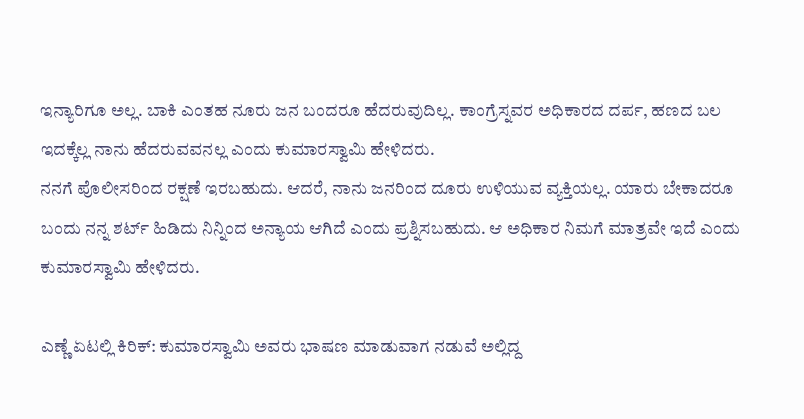ಇನ್ಯಾರಿಗೂ ಅಲ್ಲ. ಬಾಕಿ ಎಂತಹ ನೂರು ಜನ ಬಂದರೂ ಹೆದರುವುದಿಲ್ಲ. ಕಾಂಗ್ರೆಸ್ನವರ ಅಧಿಕಾರದ ದರ್ಪ, ಹಣದ ಬಲ ಇದಕ್ಕೆಲ್ಲ ನಾನು ಹೆದರುವವನಲ್ಲ ಎಂದು ಕುಮಾರಸ್ವಾಮಿ ಹೇಳಿದರು.
ನನಗೆ ಪೊಲೀಸರಿಂದ ರಕ್ಷಣೆ ಇರಬಹುದು. ಆದರೆ, ನಾನು ಜನರಿಂದ ದೂರು ಉಳಿಯುವ ವ್ಯಕ್ತಿಯಲ್ಲ. ಯಾರು ಬೇಕಾದರೂ ಬಂದು ನನ್ನ ಶರ್ಟ್ ಹಿಡಿದು ನಿನ್ನಿಂದ ಅನ್ಯಾಯ ಆಗಿದೆ ಎಂದು ಪ್ರಶ್ನಿಸಬಹುದು. ಆ ಅಧಿಕಾರ ನಿಮಗೆ ಮಾತ್ರವೇ ಇದೆ ಎಂದು ಕುಮಾರಸ್ವಾಮಿ ಹೇಳಿದರು.

ಎಣ್ಣೆ ಏಟಲ್ಲಿ ಕಿರಿಕ್: ಕುಮಾರಸ್ವಾಮಿ ಅವರು ಭಾಷಣ ಮಾಡುವಾಗ ನಡುವೆ ಅಲ್ಲಿದ್ದ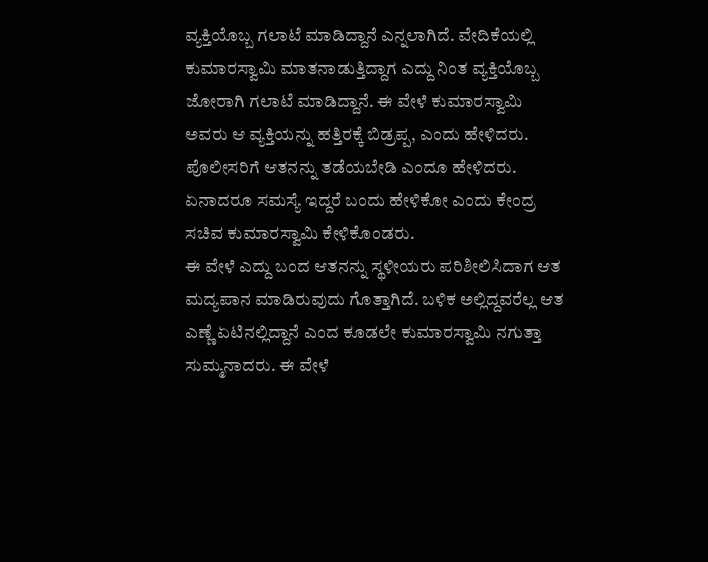ವ್ಯಕ್ತಿಯೊಬ್ಬ ಗಲಾಟೆ ಮಾಡಿದ್ದಾನೆ ಎನ್ನಲಾಗಿದೆ. ವೇದಿಕೆಯಲ್ಲಿ ಕುಮಾರಸ್ವಾಮಿ ಮಾತನಾಡುತ್ತಿದ್ದಾಗ ಎದ್ದು ನಿಂತ ವ್ಯಕ್ತಿಯೊಬ್ಬ ಜೋರಾಗಿ ಗಲಾಟೆ ಮಾಡಿದ್ದಾನೆ. ಈ ವೇಳೆ ಕುಮಾರಸ್ವಾಮಿ ಅವರು ಆ ವ್ಯಕ್ತಿಯನ್ನು ಹತ್ತಿರಕ್ಕೆ ಬಿಡ್ರಪ್ಪ, ಎಂದು ಹೇಳಿದರು. ಪೊಲೀಸರಿಗೆ ಆತನನ್ನು ತಡೆಯಬೇಡಿ ಎಂದೂ ಹೇಳಿದರು. ಏನಾದರೂ ಸಮಸ್ಯೆ ಇದ್ದರೆ ಬಂದು ಹೇಳಿಕೋ ಎಂದು ಕೇಂದ್ರ ಸಚಿವ ಕುಮಾರಸ್ವಾಮಿ ಕೇಳಿಕೊಂಡರು.
ಈ ವೇಳೆ ಎದ್ದು ಬಂದ ಆತನನ್ನು ಸ್ಥಳೀಯರು ಪರಿಶೀಲಿಸಿದಾಗ ಆತ ಮದ್ಯಪಾನ ಮಾಡಿರುವುದು ಗೊತ್ತಾಗಿದೆ. ಬಳಿಕ ಅಲ್ಲಿದ್ದವರೆಲ್ಲ ಆತ ಎಣ್ಣೆ ಏಟಿನಲ್ಲಿದ್ದಾನೆ ಎಂದ ಕೂಡಲೇ ಕುಮಾರಸ್ವಾಮಿ ನಗುತ್ತಾ ಸುಮ್ಮನಾದರು. ಈ ವೇಳೆ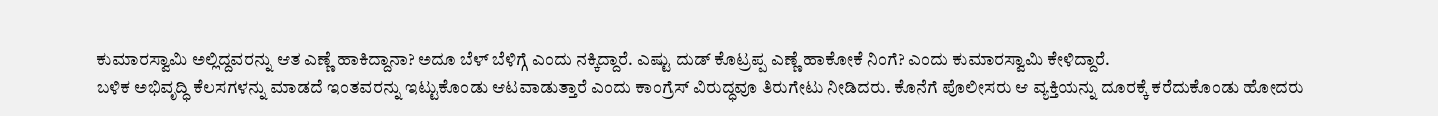ಕುಮಾರಸ್ವಾಮಿ ಅಲ್ಲಿದ್ದವರನ್ನು ಆತ ಎಣ್ಣೆ ಹಾಕಿದ್ದಾನಾ? ಅದೂ ಬೆಳ್ ಬೆಳಿಗ್ಗೆ ಎಂದು ನಕ್ಕಿದ್ದಾರೆ. ಎಷ್ಟು ದುಡ್ ಕೊಟ್ರಪ್ಪ ಎಣ್ಣೆ ಹಾಕೋಕೆ ನಿಂಗೆ? ಎಂದು ಕುಮಾರಸ್ವಾಮಿ ಕೇಳಿದ್ದಾರೆ.
ಬಳಿಕ ಅಭಿವೃದ್ಧಿ ಕೆಲಸಗಳನ್ನು ಮಾಡದೆ ಇಂತವರನ್ನು ಇಟ್ಟುಕೊಂಡು ಆಟವಾಡುತ್ತಾರೆ ಎಂದು ಕಾಂಗ್ರೆಸ್ ವಿರುದ್ಧವೂ ತಿರುಗೇಟು ನೀಡಿದರು. ಕೊನೆಗೆ ಪೊಲೀಸರು ಆ ವ್ಯಕ್ತಿಯನ್ನು ದೂರಕ್ಕೆ ಕರೆದುಕೊಂಡು ಹೋದರು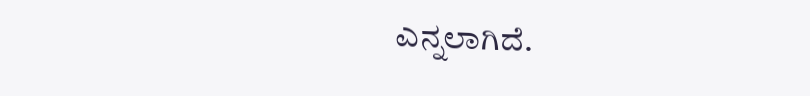ಎನ್ನಲಾಗಿದೆ.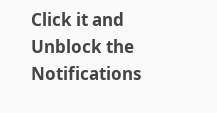Click it and Unblock the Notifications